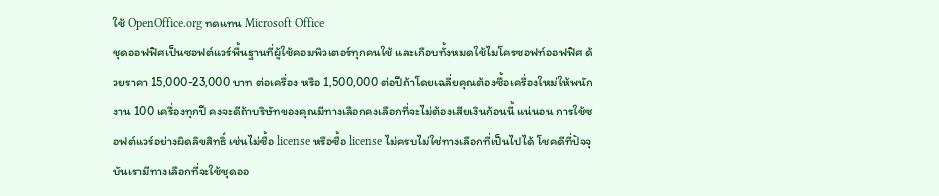ใช้ OpenOffice.org ทดแทน Microsoft Office
ชุดออฟฟิศเป็นซอฟต์แวร์พื้นฐานที่ผู้ใช้คอมพิวเตอร์ทุกคนใช้ และเกือบทั้งหมดใช้ไมโครซอฟท์ออฟฟิศ ด้วยราคา 15,000-23,000 บาท ต่อเครื่อง หรือ 1,500,000 ต่อปีถ้าโดยเฉลี่ยคุณต้องซื้อเครื่องใหม่ให้พนักงาน 100 เครื่องทุกปี คงจะดีถ้าบริษัทของคุณมีทางเลือกคงเลือกที่จะไม่ต้องเสียเงินก้อนนี้ แน่นอน การใช้ซอฟต์แวร์อย่างผิดลิขสิทธิ์ เช่นไม่ซื้อ license หรือซื้อ license ไม่ครบไม่ใช่ทางเลือกที่เป็นไปได้ โชคดีที่ปัจจุบันเรามีทางเลือกที่จะใช้ชุดออ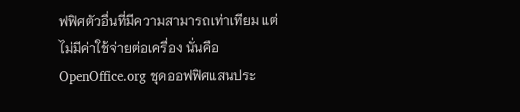ฟฟิศตัวอื่นที่มีความสามารถเท่าเทียม แต่ไม่มีค่าใช้จ่ายต่อเครื่อง นั่นคือ OpenOffice.org ชุดออฟฟิศแสนประ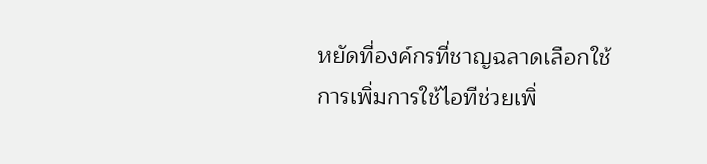หยัดที่องค์กรที่ชาญฉลาดเลือกใช้
การเพิ่มการใช้ไอทีช่วยเพิ่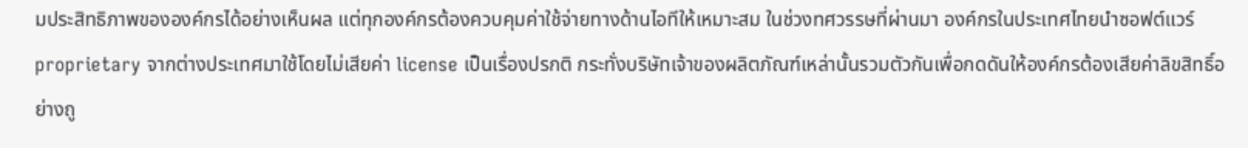มประสิทธิภาพขององค์กรได้อย่างเห็นผล แต่ทุกองค์กรต้องควบคุมค่าใช้จ่ายทางด้านไอทีให้เหมาะสม ในช่วงทศวรรษที่ผ่านมา องค์กรในประเทศไทยนำซอฟต์แวร์ proprietary จากต่างประเทศมาใช้โดยไม่เสียค่า license เป็นเรื่องปรกติ กระทั่งบริษัทเจ้าของผลิตภัณฑ์เหล่านั้นรวมตัวกันเพื่อกดดันให้องค์กรต้องเสียค่าลิขสิทธิ์อย่างถู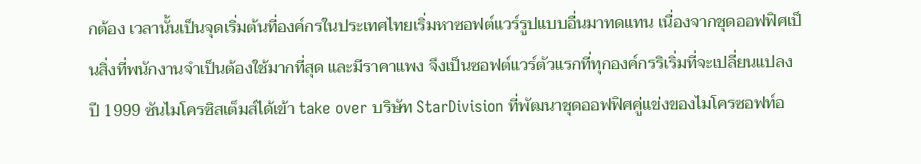กต้อง เวลานั้นเป็นจุดเริ่มต้นที่องค์กรในประเทศไทยเริ่มหาซอฟต์แวร์รูปแบบอื่นมาทดแทน เนื่องจากชุดออฟฟิศเป็นสิ่งที่พนักงานจำเป็นต้องใช้มากที่สุด และมีราคาแพง จึงเป็นซอฟต์แวร์ตัวแรกที่ทุกองค์กรริเริ่มที่จะเปลี่ยนแปลง
ปี 1999 ซันไมโครซิสเต็มส์ได้เข้า take over บริษัท StarDivision ที่พัฒนาชุดออฟฟิศคู่แข่งของไมโครซอฟท์อ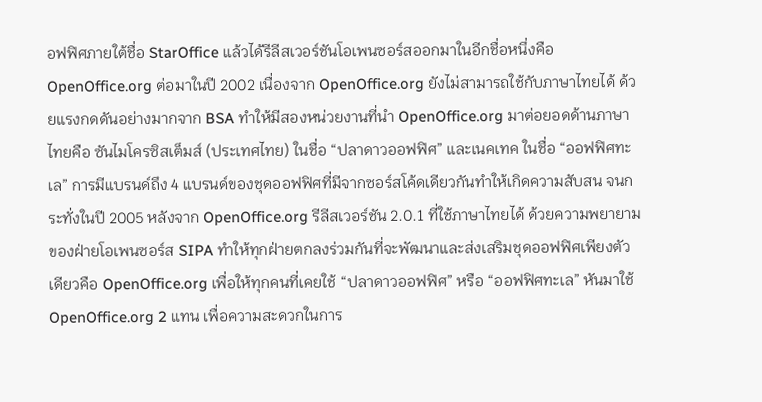อฟฟิศภายใต้ชื่อ StarOffice แล้วได้รีลีสเวอร์ชันโอเพนซอร์สออกมาในอีกชื่อหนึ่งคือ OpenOffice.org ต่อมาในปี 2002 เนื่องจาก OpenOffice.org ยังไม่สามารถใช้กับภาษาไทยได้ ด้วยแรงกดดันอย่างมากจาก BSA ทำให้มีสองหน่วยงานที่นำ OpenOffice.org มาต่อยอดด้านภาษาไทยคือ ซันไมโครซิสเต็มส์ (ประเทศไทย) ในชื่อ “ปลาดาวออฟฟิศ” และเนคเทค ในชื่อ “ออฟฟิศทะเล” การมีแบรนด์ถึง 4 แบรนด์ของชุดออฟฟิศที่มีจากซอร์สโค้ดเดียวกันทำให้เกิดความสับสน จนกระทั่งในปี 2005 หลังจาก OpenOffice.org รีลีสเวอร์ชัน 2.0.1 ที่ใช้ภาษาไทยได้ ด้วยความพยายามของฝ่ายโอเพนซอร์ส SIPA ทำให้ทุกฝ่ายตกลงร่วมกันที่จะพัฒนาและส่งเสริมชุดออฟฟิศเพียงตัวเดียวคือ OpenOffice.org เพื่อให้ทุกคนที่เคยใช้ “ปลาดาวออฟฟิศ” หรือ “ออฟฟิศทะเล” หันมาใช้ OpenOffice.org 2 แทน เพื่อความสะดวกในการ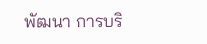พัฒนา การบริ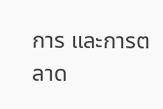การ และการตลาด